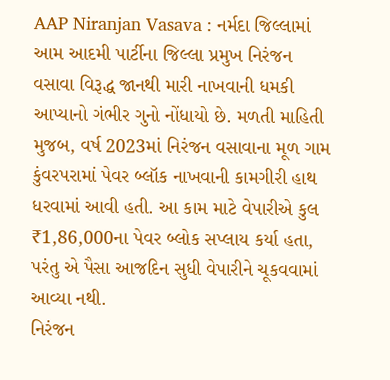AAP Niranjan Vasava : નર્મદા જિલ્લામાં આમ આદમી પાર્ટીના જિલ્લા પ્રમુખ નિરંજન વસાવા વિરૂદ્ધ જાનથી મારી નાખવાની ધમકી આપ્યાનો ગંભીર ગુનો નોંધાયો છે. મળતી માહિતી મુજબ, વર્ષ 2023માં નિરંજન વસાવાના મૂળ ગામ કુંવરપરામાં પેવર બ્લૉક નાખવાની કામગીરી હાથ ધરવામાં આવી હતી. આ કામ માટે વેપારીએ કુલ ₹1,86,000ના પેવર બ્લોક સપ્લાય કર્યા હતા, પરંતુ એ પૈસા આજદિન સુધી વેપારીને ચૂકવવામાં આવ્યા નથી.
નિરંજન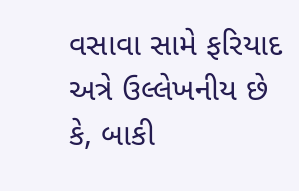વસાવા સામે ફરિયાદ
અત્રે ઉલ્લેખનીય છે કે, બાકી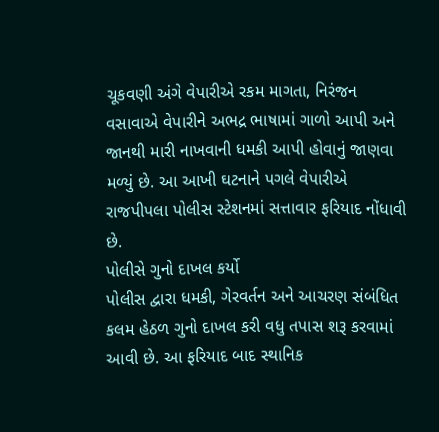ચૂકવણી અંગે વેપારીએ રકમ માગતા, નિરંજન વસાવાએ વેપારીને અભદ્ર ભાષામાં ગાળો આપી અને જાનથી મારી નાખવાની ધમકી આપી હોવાનું જાણવા મળ્યું છે. આ આખી ઘટનાને પગલે વેપારીએ રાજપીપલા પોલીસ સ્ટેશનમાં સત્તાવાર ફરિયાદ નોંધાવી છે.
પોલીસે ગુનો દાખલ કર્યો
પોલીસ દ્વારા ધમકી, ગેરવર્તન અને આચરણ સંબંધિત કલમ હેઠળ ગુનો દાખલ કરી વધુ તપાસ શરૂ કરવામાં આવી છે. આ ફરિયાદ બાદ સ્થાનિક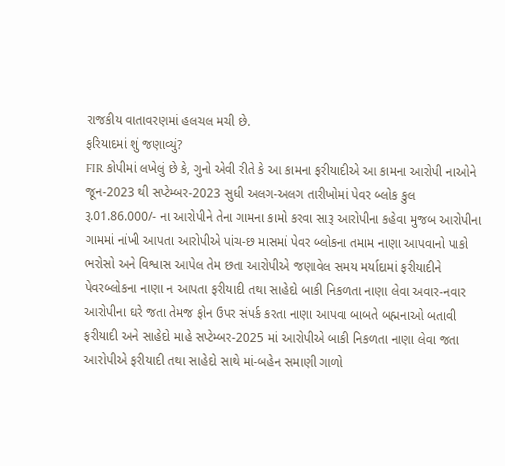રાજકીય વાતાવરણમાં હલચલ મચી છે.
ફરિયાદમાં શું જણાવ્યું?
FIR કોપીમાં લખેલું છે કે, ગુનો એવી રીતે કે આ કામના ફરીયાદીએ આ કામના આરોપી નાઓને જૂન-2023 થી સપ્ટેમ્બર-2023 સુધી અલગ-અલગ તારીખોમાં પેવર બ્લોક કુલ રૂ.01.86.000/- ના આરોપીને તેના ગામના કામો કરવા સારૂ આરોપીના કહેવા મુજબ આરોપીના ગામમાં નાંખી આપતા આરોપીએ પાંચ-છ માસમાં પેવર બ્લોકના તમામ નાણા આપવાનો પાકો ભરોસો અને વિશ્વાસ આપેલ તેમ છતા આરોપીએ જણાવેલ સમય મર્યાદામાં ફરીયાદીને પેવરબ્લોકના નાણા ન આપતા ફરીયાદી તથા સાહેદો બાકી નિકળતા નાણા લેવા અવાર-નવાર આરોપીના ઘરે જતા તેમજ ફોન ઉપર સંપર્ક કરતા નાણા આપવા બાબતે બહ્મનાઓ બતાવી ફરીયાદી અને સાહેદો માહે સપ્ટેમ્બર-2025 માં આરોપીએ બાકી નિકળતા નાણા લેવા જતા આરોપીએ ફરીયાદી તથા સાહેદો સાથે માં-બહેન સમાણી ગાળો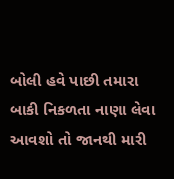બોલી હવે પાછી તમારા બાકી નિકળતા નાણા લેવા આવશો તો જાનથી મારી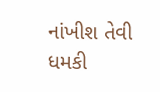નાંખીશ તેવી ધમકી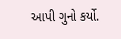આપી ગુનો કર્યો.